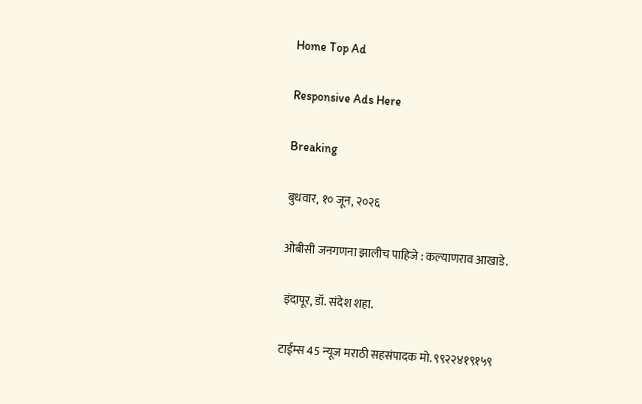Home Top Ad

Responsive Ads Here

Breaking

बुधवार, १० जून, २०२६

ओबीसी जनगणना झालीच पाहिजे : कल्याणराव आखाडे.

 इंदापूर, डॉ. संदेश शहा.

टाईम्स 45 न्यूज मराठी सहसंपादक मो. ९९२२४१९१५९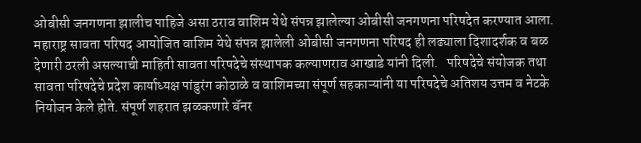ओबीसी जनगणना झालीच पाहिजे असा ठराव वाशिम येथे संपन्न झालेल्या ओबीसी जनगणना परिषदेत करण्यात आला. महाराष्ट्र सावता परिषद आयोजित वाशिम येथे संपन्न झालेली ओबीसी जनगणना परिषद ही लढ्याला दिशादर्शक व बळ देणारी ठरली असल्याची माहिती सावता परिषदेचे संस्थापक कल्याणराव आखाडे यांनी दिली.   परिषदेचे संयोजक तथा सावता परिषदेचे प्रदेश कार्याध्यक्ष पांडुरंग कोठाळे व वाशिमच्या संपूर्ण सहकाऱ्यांनी या परिषदेचे अतिशय उत्तम व नेटके नियोजन केले होते. संपूर्ण शहरात झळकणारे बॅनर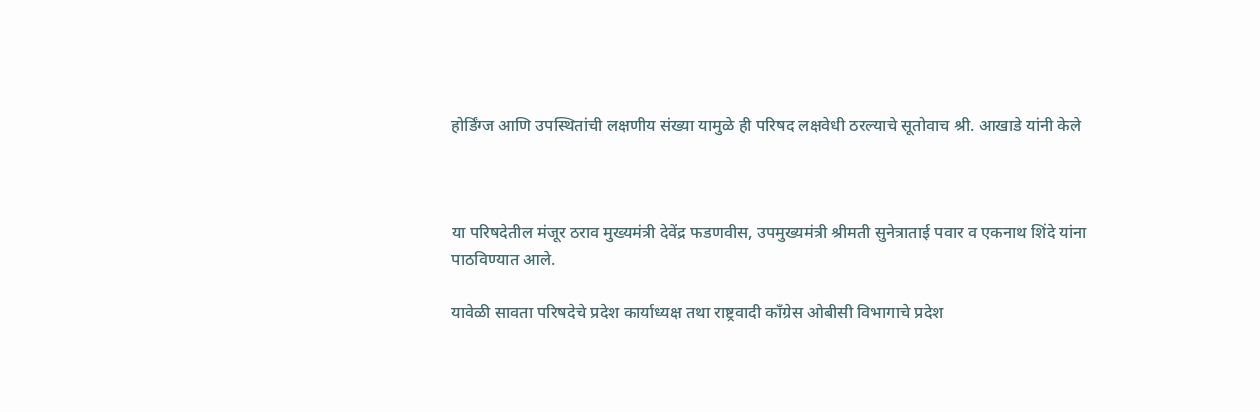होर्डिंग्ज आणि उपस्थितांची लक्षणीय संख्या यामुळे ही परिषद लक्षवेधी ठरल्याचे सूतोवाच श्री. आखाडे यांनी केले



या परिषदेतील मंजूर ठराव मुख्यमंत्री देवेंद्र फडणवीस, उपमुख्यमंत्री श्रीमती सुनेत्राताई पवार व एकनाथ शिंदे यांना पाठविण्यात आले.

यावेळी सावता परिषदेचे प्रदेश कार्याध्यक्ष तथा राष्ट्रवादी काँग्रेस ओबीसी विभागाचे प्रदेश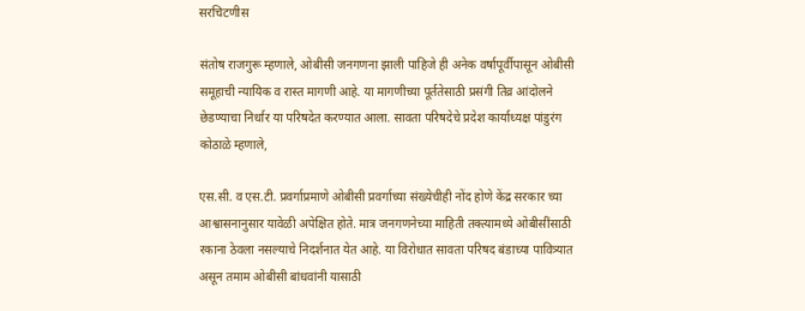सरचिटणीस

संतोष राजगुरू म्हणाले, ओबीसी जनगणना झाली पाहिजे ही अनेक वर्षापूर्वीपासून ओबीसी समूहाची न्यायिक व रास्त मागणी आहे. या मागणीच्या पूर्ततेसाठी प्रसंगी तिव्र आंदोलने छेडण्याचा निर्धार या परिषदेत करण्यात आला. सावता परिषदेचे प्रदेश कार्याध्यक्ष पांडुरंग कोठाळे म्हणाले,

एस.सी. व एस.टी. प्रवर्गाप्रमाणे ओबीसी प्रवर्गाच्या संख्येचीही नोंद होणे केंद्र सरकार च्या आश्वासनानुसार यावेळी अपेक्षित होते. मात्र जनगणनेच्या माहिती तक्त्यामध्ये ओबीसींसाठी रकाना ठेवला नसल्याचे निदर्शनात येत आहे. या विरोधात सावता परिषद बंडाच्या पावित्र्यात असून तमाम ओबीसी बांधवांनी यासाठी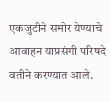एकजुटीने समोर येण्याचे आवाहन याप्रसंगी परिषदे वतीने करण्यात आले.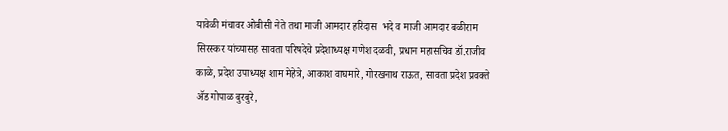यावेळी मंचावर ओबीसी नेते तथा माजी आमदार हरिदास  भदे व माजी आमदार बळीराम सिरस्कर यांच्यासह सावता परिषदेचे प्रदेशाध्यक्ष गणेश दळवी, प्रधान महासचिव डॉ.राजीव काळे, प्रदेश उपाध्यक्ष शाम मेहेत्रे, आकाश वाघमारे, गोरखनाथ राऊत, सावता प्रदेश प्रवक्ते ॲड गोपाळ बुरबुरे,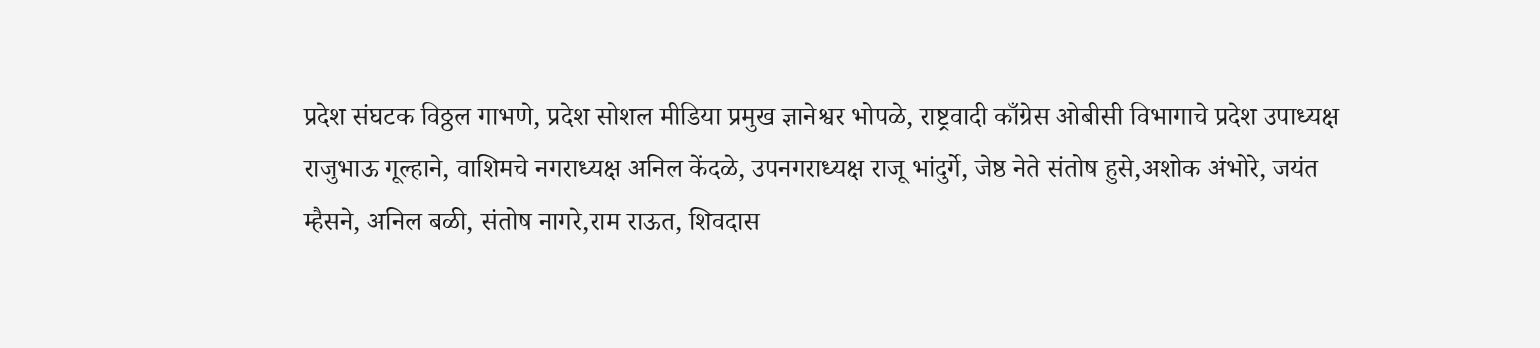प्रदेश संघटक विठ्ठल गाभणे, प्रदेश सोशल मीडिया प्रमुख ज्ञानेश्वर भोपळे, राष्ट्रवादी काँग्रेस ओबीसी विभागाचे प्रदेश उपाध्यक्ष राजुभाऊ गूल्हाने, वाशिमचे नगराध्यक्ष अनिल केंदळे, उपनगराध्यक्ष राजू भांदुर्गे, जेष्ठ नेते संतोष हुसे,अशोक अंभोरे, जयंत म्हैसने, अनिल बळी, संतोष नागरे,राम राऊत, शिवदास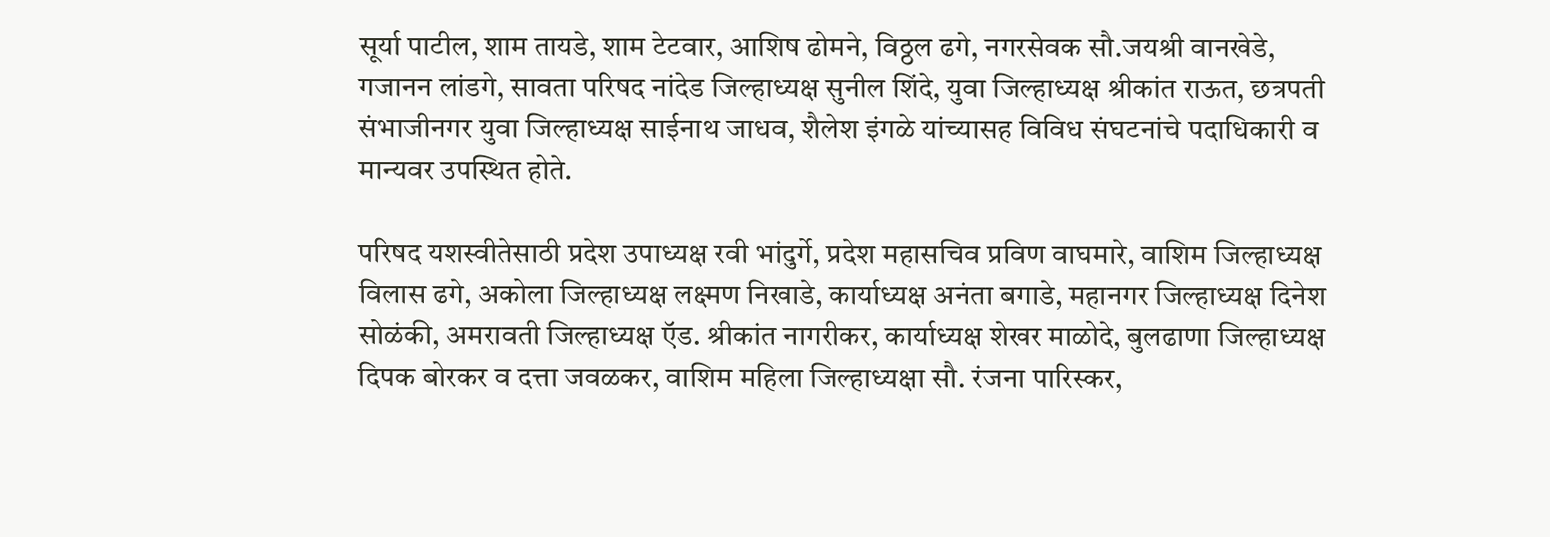सूर्या पाटील, शाम तायडे, शाम टेटवार, आशिष ढोमने, विठ्ठल ढगे, नगरसेवक सौ.जयश्री वानखेडे, गजानन लांडगे, सावता परिषद नांदेड जिल्हाध्यक्ष सुनील शिंदे, युवा जिल्हाध्यक्ष श्रीकांत राऊत, छत्रपती संभाजीनगर युवा जिल्हाध्यक्ष साईनाथ जाधव, शैलेश इंगळे यांच्यासह विविध संघटनांचे पदाधिकारी व मान्यवर उपस्थित होते.

परिषद यशस्वीतेसाठी प्रदेश उपाध्यक्ष रवी भांदुर्गे, प्रदेश महासचिव प्रविण वाघमारे, वाशिम जिल्हाध्यक्ष विलास ढगे, अकोला जिल्हाध्यक्ष लक्ष्मण निखाडे, कार्याध्यक्ष अनंता बगाडे, महानगर जिल्हाध्यक्ष दिनेश सोळंकी, अमरावती जिल्हाध्यक्ष ऍड. श्रीकांत नागरीकर, कार्याध्यक्ष शेखर माळोदे, बुलढाणा जिल्हाध्यक्ष दिपक बोरकर व दत्ता जवळकर, वाशिम महिला जिल्हाध्यक्षा सौ. रंजना पारिस्कर,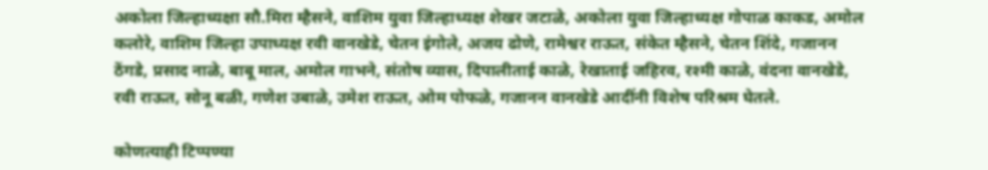अकोला जिल्हाध्यक्षा सौ.मिरा म्हैसने, वाशिम युवा जिल्हाध्यक्ष शेखर जटाळे, अकोला युवा जिल्हाध्यक्ष गोपाळ काकड, अमोल कलोरे, वाशिम जिल्हा उपाध्यक्ष रवी वानखेडे, चेतन इंगोले, अजय ढोणे, रामेश्वर राऊत, संकेत म्हैसने, चेतन शिंदे, गजानन ठेंगडे, प्रसाद नाळे, बाबू माल, अमोल गाभने, संतोष व्यास, दिपालीताई काळे, रेखाताई जहिरव, रश्मी काळे, वंदना वानखेडे, रवी राऊत, सोनू बळी, गणेश उबाळे, उमेश राऊत, ओम पोफळे, गजानन वानखेडे आदींनी विशेष परिश्रम घेतले.

कोणत्याही टिप्पण्‍या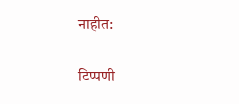नाहीत:

टिप्पणी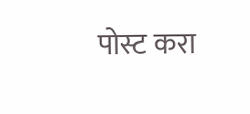पोस्ट करा